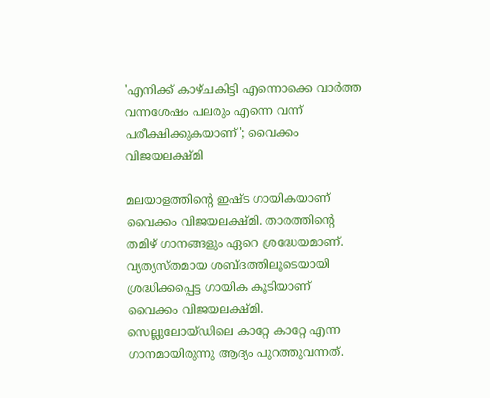'എനിക്ക് കാഴ്ചകിട്ടി എന്നൊക്കെ വാർത്ത വന്നശേഷം പലരും എന്നെ വന്ന് പരീക്ഷിക്കുകയാണ്'; വൈക്കം വിജയലക്ഷ്മി

മലയാളത്തിന്റെ ഇഷ്ട ഗായികയാണ് വൈക്കം വിജയലക്ഷ്മി. താരത്തിന്റെ തമിഴ് ഗാനങ്ങളും ഏറെ ശ്രദ്ധേയമാണ്. വ്യത്യസ്തമായ ശബ്ദത്തിലൂടെയായി ശ്രദ്ധിക്കപ്പെട്ട ഗായിക കൂടിയാണ് വൈക്കം വിജയലക്ഷ്മി. സെല്ലുലോയ്ഡിലെ കാറ്റേ കാറ്റേ എന്ന ഗാനമായിരുന്നു ആദ്യം പുറത്തുവന്നത്.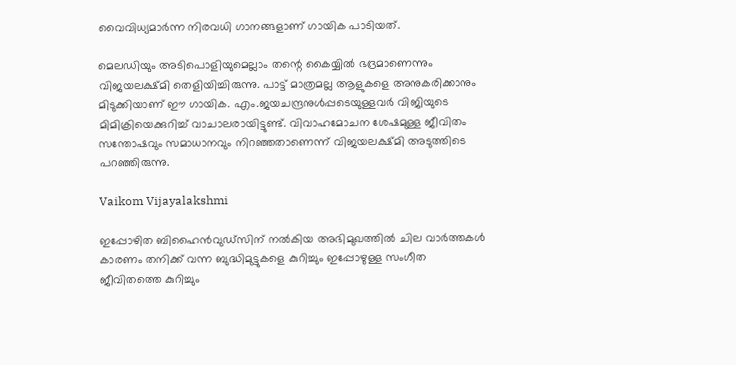വൈവിധ്യമാര്‍ന്ന നിരവധി ഗാനങ്ങളാണ് ഗായിക പാടിയത്.

മെലഡിയും അടിപൊളിയുമെല്ലാം തന്റെ കൈയ്യില്‍ ഭദ്രമാണെന്നും വിജയലക്ഷ്മി തെളിയിച്ചിരുന്നു. പാട്ട് മാത്രമല്ല ആളുകളെ അനുകരിക്കാനും മിടുക്കിയാണ് ഈ ഗായിക. എം.ജയചന്ദ്രനുള്‍പ്പടെയുള്ളവര്‍ വിജിയുടെ മിമിക്രിയെക്കുറിച്ച് വാചാലരായിട്ടുണ്ട്. വിവാഹമോചന ശേഷമുള്ള ജീവിതം സന്തോഷവും സമാധാനവും നിറഞ്ഞതാണെന്ന് വിജയലക്ഷ്മി അടുത്തിടെ പറഞ്ഞിരുന്നു.

Vaikom Vijayalakshmi

ഇപ്പോഴിത ബിഹൈൻവുഡ്സിന് നൽകിയ അഭിമുഖത്തിൽ ചില വാർത്തകൾ കാരണം തനിക്ക് വന്ന ബുദ്ധിമുട്ടുകളെ കുറിച്ചും ഇപ്പോഴുള്ള സംഗീത ജീവിതത്തെ കുറിച്ചും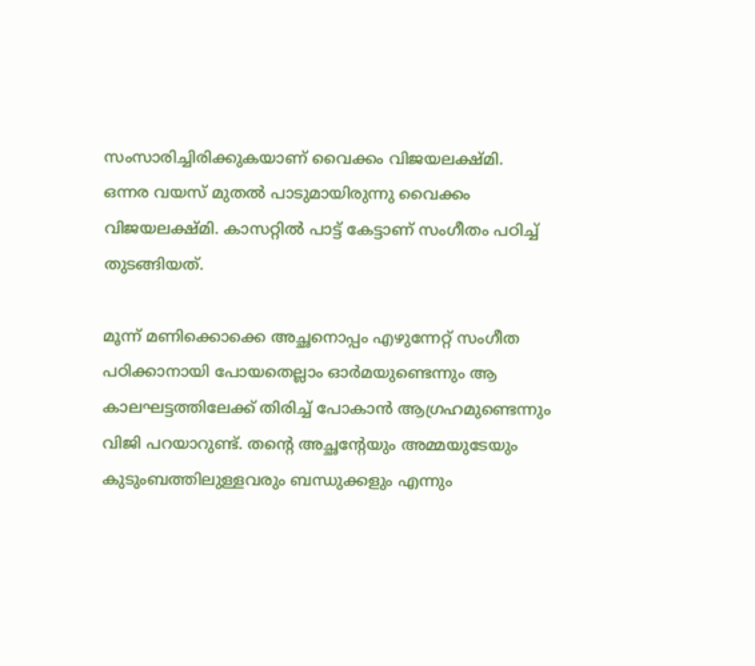സംസാരിച്ചിരിക്കുകയാണ് വൈക്കം വിജയലക്ഷ്മി. ഒന്നര വയസ് മുതൽ പാടുമായിരുന്നു വൈക്കം വിജയലക്ഷ്മി. കാസറ്റിൽ പാട്ട് കേട്ടാണ് സംഗീതം പഠിച്ച് തുടങ്ങിയത്.

മൂന്ന് മണിക്കൊക്കെ അച്ഛനൊപ്പം എഴുന്നേറ്റ് സംഗീത പഠിക്കാനായി പോയതെല്ലാം ഓർമയുണ്ടെന്നും ആ കാലഘട്ടത്തിലേക്ക് തിരിച്ച് പോകാൻ ആഗ്രഹമുണ്ടെന്നും വിജി പറയാറുണ്ട്. തന്റെ അച്ഛന്റേയും അമ്മയുടേയും കുടുംബത്തിലുള്ളവരും ബന്ധുക്കളും എന്നും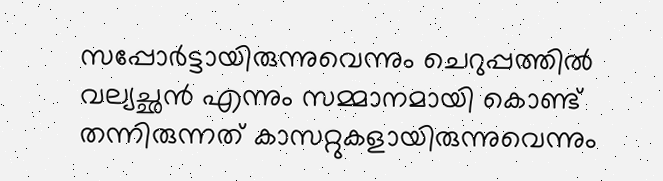സപ്പോർട്ടായിരുന്നുവെന്നും ചെറുപ്പത്തിൽ വല്യച്ഛൻ എന്നും സമ്മാനമായി കൊണ്ട് തന്നിരുന്നത് കാസറ്റുകളായിരുന്നുവെന്നും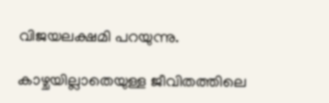വിജയലക്ഷമി പറയുന്നു.

കാഴ്ചയില്ലാതെയുള്ള ജീവിതത്തിലെ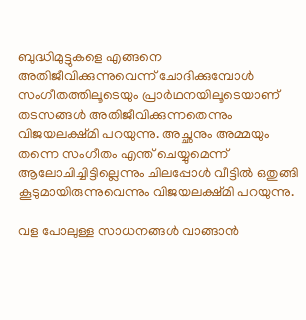ബുദ്ധിമുട്ടുകളെ എങ്ങനെ അതിജീവിക്കുന്നുവെന്ന് ചോദിക്കുമ്പോൾ സംഗീതത്തിലൂടെയും പ്രാർഥനയിലൂടെയാണ് തടസങ്ങൾ അതിജീവിക്കുന്നതെന്നും വിജയലക്ഷ്മി പറയുന്നു. അച്ഛനും അമ്മയും തന്നെ സംഗീതം എന്ത് ചെയ്യുമെന്ന് ആലോചിച്ചിട്ടില്ലെന്നും ചിലപ്പോൾ വീട്ടിൽ ഒതുങ്ങി കൂടുമായിരുന്നുവെന്നും വിജയലക്ഷ്മി പറയുന്നു.

വള പോലുള്ള സാധനങ്ങൾ വാങ്ങാൻ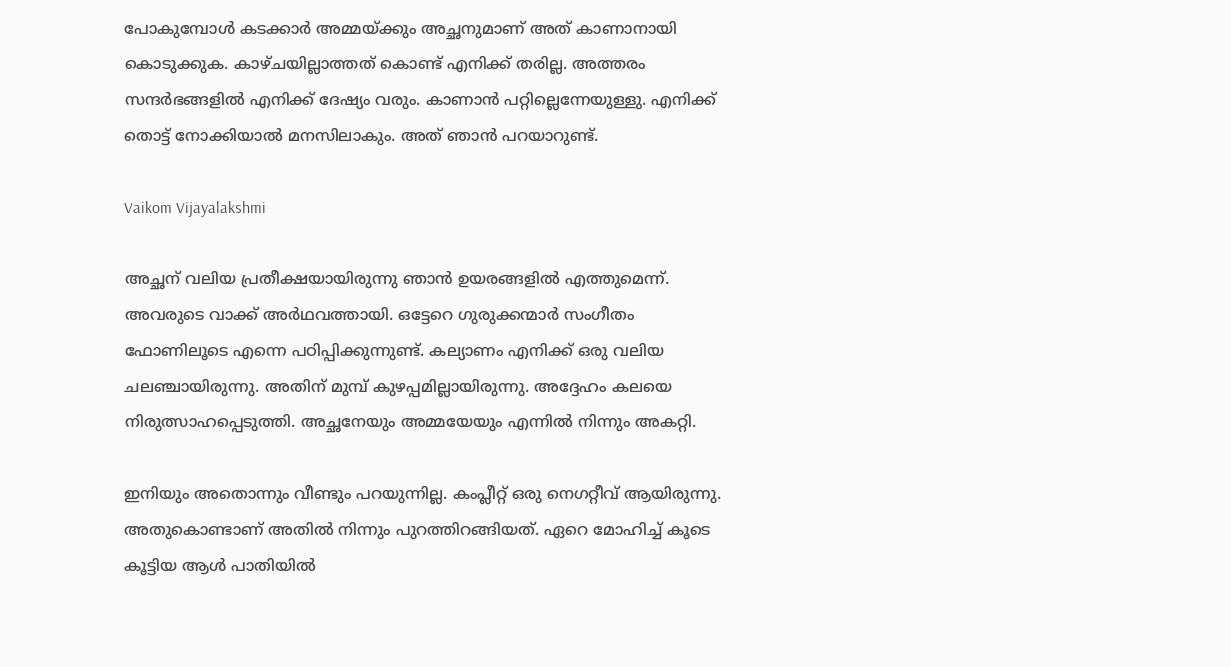പോകുമ്പോൾ കടക്കാർ അമ്മയ്ക്കും അച്ഛനുമാണ് അത് കാണാനായി കൊടുക്കുക. കാഴ്ചയില്ലാത്തത് കൊണ്ട് എനിക്ക് തരില്ല. അത്തരം സന്ദർഭങ്ങളിൽ എനിക്ക് ദേഷ്യം വരും. കാണാൻ പറ്റില്ലെന്നേയുള്ളു. എനിക്ക് തൊട്ട് നോക്കിയാൽ മനസിലാകും. അത് ഞാൻ പറയാറുണ്ട്.

Vaikom Vijayalakshmi

അച്ഛന് വലിയ പ്രതീക്ഷയായിരുന്നു ഞാൻ‌ ഉയരങ്ങളിൽ എത്തുമെന്ന്. അവരുടെ വാക്ക് അർഥവത്തായി. ഒട്ടേറെ ഗുരുക്കന്മാർ സംഗീതം ഫോണിലൂടെ എന്നെ പഠിപ്പിക്കുന്നുണ്ട്. കല്യാണം എനിക്ക് ഒരു വലിയ ചലഞ്ചായിരുന്നു. അതിന് മുമ്പ് കുഴപ്പമില്ലായിരുന്നു. അദ്ദേഹം കലയെ നിരുത്സാഹപ്പെടുത്തി. അച്ഛനേയും അമ്മയേയും എന്നിൽ നിന്നും അകറ്റി.

ഇനിയും അതൊന്നും വീണ്ടും പറയുന്നില്ല. കംപ്ലീറ്റ് ഒരു നെഗറ്റീവ് ആയിരുന്നു. അതുകൊണ്ടാണ് അതില്‍ നിന്നും പുറത്തിറങ്ങിയത്. ഏറെ മോഹിച്ച് കൂടെ കൂട്ടിയ ആൾ പാതിയിൽ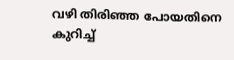വഴി തിരിഞ്ഞ പോയതിനെ കുറിച്ച്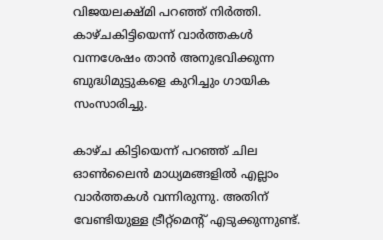വിജയലക്ഷ്മി പറഞ്ഞ് നിർത്തി. കാഴ്ചകിട്ടിയെന്ന് വാർത്തകൾ വന്നശേഷം താൻ അനുഭവിക്കുന്ന ബുദ്ധിമുട്ടുകളെ കുറിച്ചും ഗായിക സംസാരിച്ചു.

കാഴ്ച കിട്ടിയെന്ന് പറഞ്ഞ് ചില ഓണ്‍ലൈന്‍ മാധ്യമങ്ങളില്‍ എല്ലാം വാര്‍ത്തകള്‍ വന്നിരുന്നു. അതിന് വേണ്ടിയുള്ള ട്രീറ്റ്‌മെന്റ് എടുക്കുന്നുണ്ട്.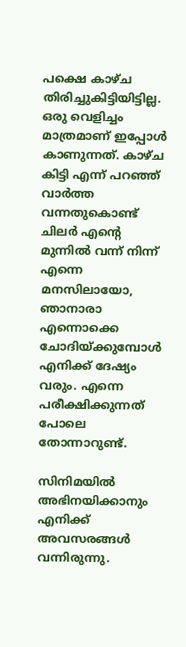പക്ഷെ കാഴ്ച തിരിച്ചുകിട്ടിയിട്ടില്ല. ഒരു വെളിച്ചം മാത്രമാണ് ഇപ്പോള്‍ കാണുന്നത്. കാഴ്ച കിട്ടി എന്ന് പറഞ്ഞ് വാർത്ത വന്നതുകൊണ്ട് ചിലര്‍ എന്റെ മുന്നില്‍ വന്ന് നിന്ന് എന്നെ മനസിലായോ, ഞാനാരാ എന്നൊക്കെ ചോദിയ്ക്കുമ്പോള്‍ എനിക്ക് ദേഷ്യം വരും. എന്നെ പരീക്ഷിക്കുന്നത് പോലെ തോന്നാറുണ്ട്.

സിനിമയില്‍ അഭിനയിക്കാനും എനിക്ക് അവസരങ്ങള്‍ വന്നിരുന്നു.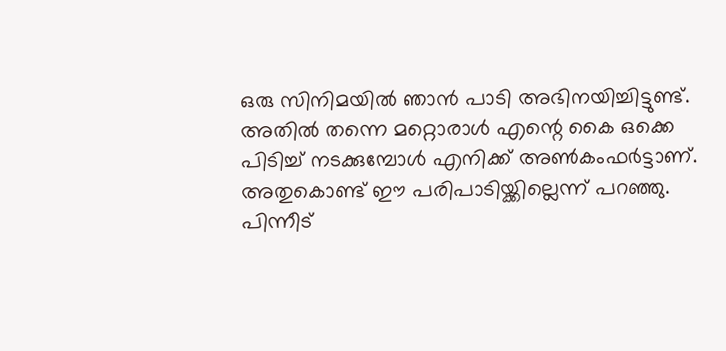ഒരു സിനിമയില്‍ ഞാന്‍ പാടി അഭിനയിച്ചിട്ടുണ്ട്. അതില്‍ തന്നെ മറ്റൊരാള്‍ എന്റെ കൈ ഒക്കെ പിടിച്ച് നടക്കുമ്പോള്‍ എനിക്ക് അണ്‍കംഫര്‍ട്ടാണ്. അതുകൊണ്ട് ഈ പരിപാടിയ്ക്കില്ലെന്ന് പറഞ്ഞു. പിന്നീട്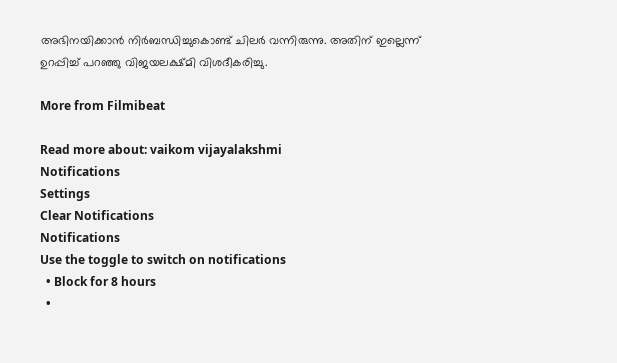അഭിനയിക്കാന്‍ നിര്‍ബന്ധിച്ചുകൊണ്ട് ചിലര്‍ വന്നിരുന്നു. അതിന് ഇല്ലെന്ന് ഉറപ്പിച്ച് പറഞ്ഞു വിജയലക്ഷ്മി വിശദീകരിച്ചു.

More from Filmibeat

Read more about: vaikom vijayalakshmi
Notifications
Settings
Clear Notifications
Notifications
Use the toggle to switch on notifications
  • Block for 8 hours
  •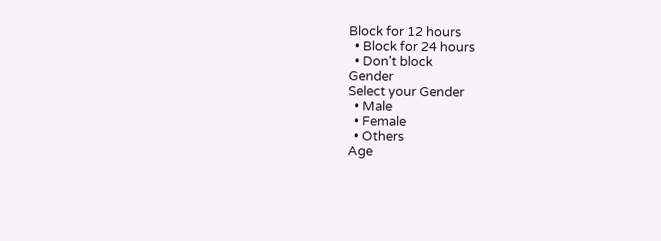Block for 12 hours
  • Block for 24 hours
  • Don't block
Gender
Select your Gender
  • Male
  • Female
  • Others
Age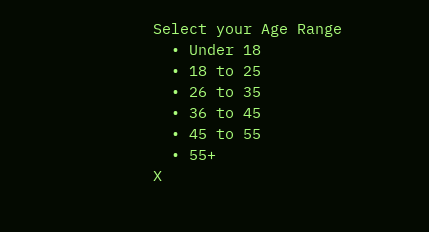Select your Age Range
  • Under 18
  • 18 to 25
  • 26 to 35
  • 36 to 45
  • 45 to 55
  • 55+
X